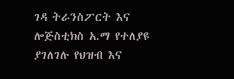ገዳ ትራንስፖርት እና ሎጅስቲክስ አ.ማ የተለያዩ ያገለገሉ የህዝብ እና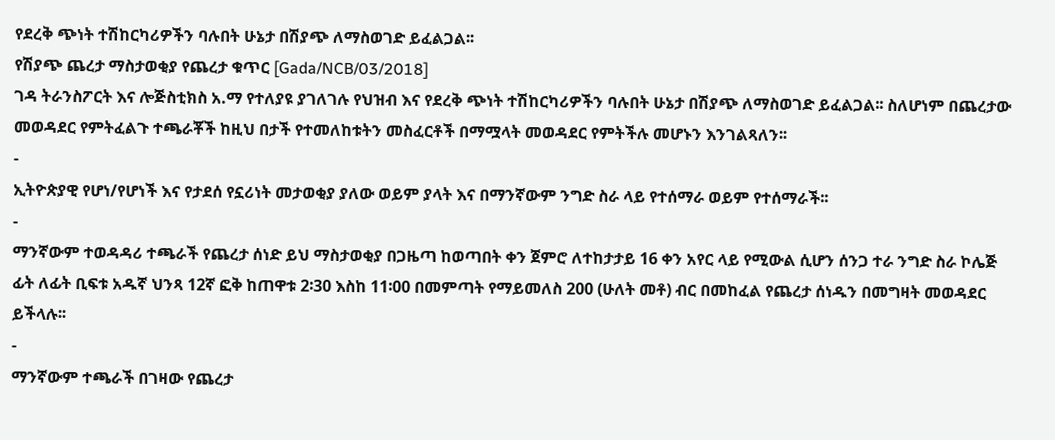የደረቅ ጭነት ተሽከርካሪዎችን ባሉበት ሁኔታ በሽያጭ ለማስወገድ ይፈልጋል፡፡
የሽያጭ ጨረታ ማስታወቂያ የጨረታ ቁጥር [Gada/NCB/03/2018]
ገዳ ትራንስፖርት እና ሎጅስቲክስ አ.ማ የተለያዩ ያገለገሉ የህዝብ እና የደረቅ ጭነት ተሽከርካሪዎችን ባሉበት ሁኔታ በሽያጭ ለማስወገድ ይፈልጋል፡፡ ስለሆነም በጨረታው መወዳደር የምትፈልጉ ተጫራቾች ከዚህ በታች የተመለከቱትን መስፈርቶች በማሟላት መወዳደር የምትችሉ መሆኑን እንገልጻለን፡፡
-
ኢትዮጵያዊ የሆነ/የሆነች እና የታደሰ የኗሪነት መታወቂያ ያለው ወይም ያላት እና በማንኛውም ንግድ ስራ ላይ የተሰማራ ወይም የተሰማራች፡፡
-
ማንኛውም ተወዳዳሪ ተጫራች የጨረታ ሰነድ ይህ ማስታወቂያ በጋዜጣ ከወጣበት ቀን ጀምሮ ለተከታታይ 16 ቀን አየር ላይ የሚውል ሲሆን ሰንጋ ተራ ንግድ ስራ ኮሌጅ ፊት ለፊት ቢፍቱ አዱኛ ህንጻ 12ኛ ፎቅ ከጠዋቱ 2፡30 እስከ 11፡00 በመምጣት የማይመለስ 200 (ሁለት መቶ) ብር በመከፈል የጨረታ ሰነዱን በመግዛት መወዳደር ይችላሉ፡፡
-
ማንኛውም ተጫራች በገዛው የጨረታ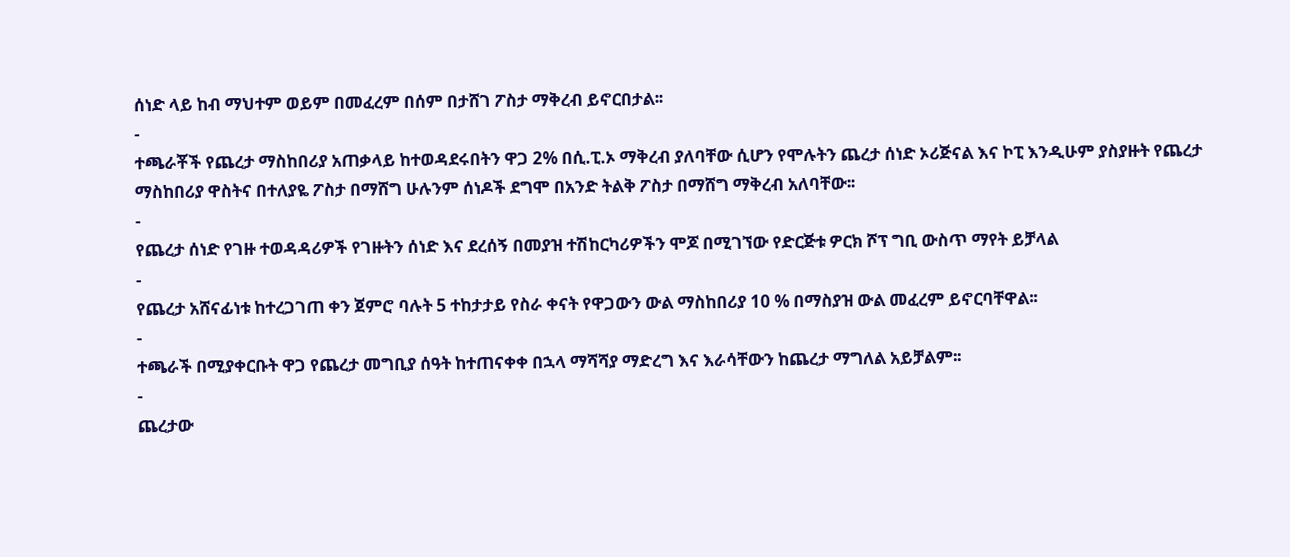ሰነድ ላይ ከብ ማህተም ወይም በመፈረም በሰም በታሸገ ፖስታ ማቅረብ ይኖርበታል፡፡
-
ተጫራቾች የጨረታ ማስከበሪያ አጠቃላይ ከተወዳደሩበትን ዋጋ 2% በሲ.ፒ.ኦ ማቅረብ ያለባቸው ሲሆን የሞሉትን ጨረታ ሰነድ ኦሪጅናል እና ኮፒ እንዲሁም ያስያዙት የጨረታ ማስከበሪያ ዋስትና በተለያዬ ፖስታ በማሸግ ሁሉንም ሰነዶች ደግሞ በአንድ ትልቅ ፖስታ በማሸግ ማቅረብ አለባቸው፡፡
-
የጨረታ ሰነድ የገዙ ተወዳዳሪዎች የገዙትን ሰነድ እና ደረሰኝ በመያዝ ተሽከርካሪዎችን ሞጆ በሚገኘው የድርጅቱ ዎርክ ሾፕ ግቢ ውስጥ ማየት ይቻላል
-
የጨረታ አሸናፊነቱ ከተረጋገጠ ቀን ጀምሮ ባሉት 5 ተከታታይ የስራ ቀናት የዋጋውን ውል ማስከበሪያ 10 % በማስያዝ ውል መፈረም ይኖርባቸዋል፡፡
-
ተጫራች በሚያቀርቡት ዋጋ የጨረታ መግቢያ ሰዓት ከተጠናቀቀ በኋላ ማሻሻያ ማድረግ እና እራሳቸውን ከጨረታ ማግለል አይቻልም፡፡
-
ጨረታው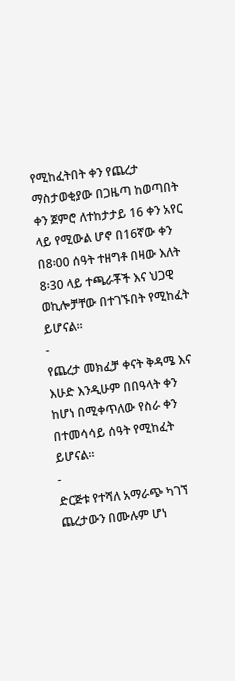የሚከፈትበት ቀን የጨረታ ማስታወቂያው በጋዜጣ ከወጣበት ቀን ጀምሮ ለተከታታይ 16 ቀን አየር ላይ የሚውል ሆኖ በ16ኛው ቀን በ8፡00 ሰዓት ተዘግቶ በዛው እለት 8፡30 ላይ ተጫራቾች እና ህጋዊ ወኪሎቻቸው በተገኙበት የሚከፈት ይሆናል፡፡
-
የጨረታ መክፈቻ ቀናት ቅዳሜ እና እሁድ እንዲሁም በበዓላት ቀን ከሆነ በሚቀጥለው የስራ ቀን በተመሳሳይ ሰዓት የሚከፈት ይሆናል፡፡
-
ድርጅቱ የተሻለ አማራጭ ካገኘ ጨረታውን በሙሉም ሆነ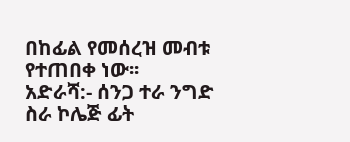በከፊል የመሰረዝ መብቱ የተጠበቀ ነው፡፡
አድራሻ:- ሰንጋ ተራ ንግድ ስራ ኮሌጅ ፊት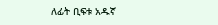ለፊት ቢፍቱ አዱኛ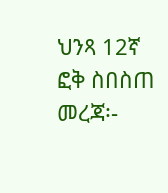ህንጻ 12ኛ ፎቅ ስበስጠ መረጃ፡-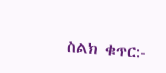ስልክ ቁጥር:-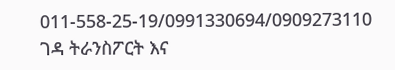011-558-25-19/0991330694/0909273110
ገዳ ትራንስፖርት እና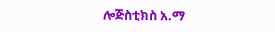ሎጅስቲክስ አ.ማ